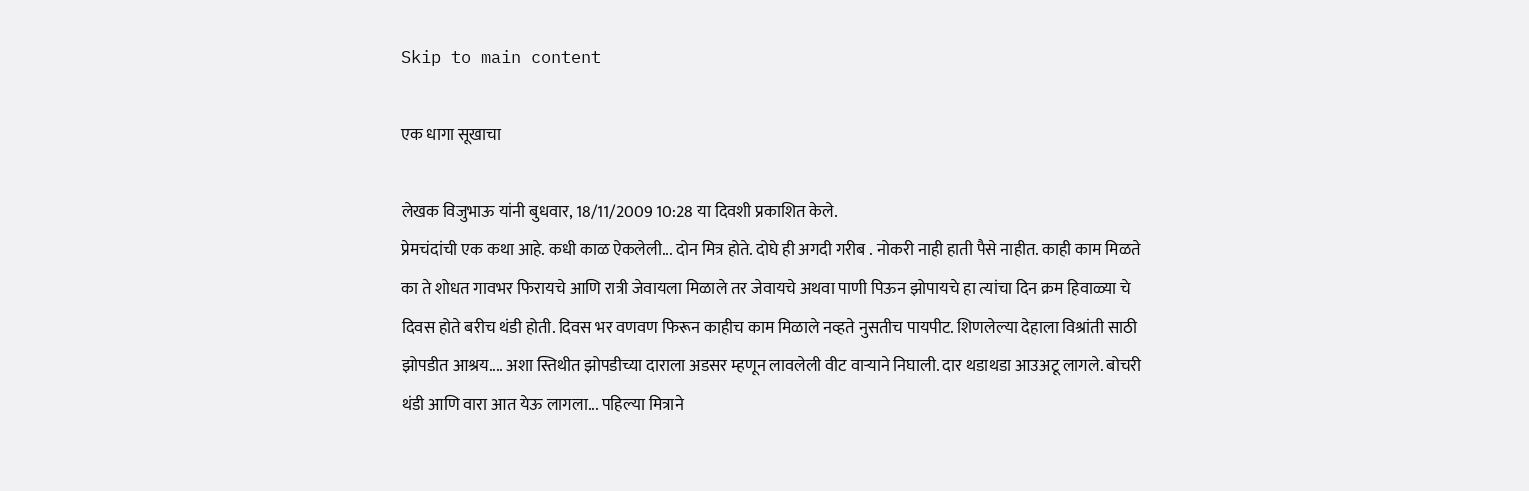Skip to main content

एक धागा सूखाचा

लेखक विजुभाऊ यांनी बुधवार, 18/11/2009 10:28 या दिवशी प्रकाशित केले.
प्रेमचंदांची एक कथा आहे. कधी काळ ऐकलेली... दोन मित्र होते. दोघे ही अगदी गरीब . नोकरी नाही हाती पैसे नाहीत. काही काम मिळते का ते शोधत गावभर फिरायचे आणि रात्री जेवायला मिळाले तर जेवायचे अथवा पाणी पिऊन झोपायचे हा त्यांचा दिन क्रम हिवाळ्या चे दिवस होते बरीच थंडी होती. दिवस भर वणवण फिरून काहीच काम मिळाले नव्हते नुसतीच पायपीट. शिणलेल्या देहाला विश्रांती साठी झोपडीत आश्रय.... अशा स्तिथीत झोपडीच्या दाराला अडसर म्हणून लावलेली वीट वार्‍याने निघाली. दार थडाथडा आउअटू लागले. बोचरी थंडी आणि वारा आत येऊ लागला... पहिल्या मित्राने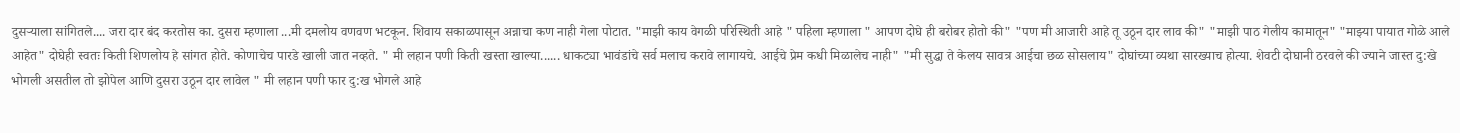दुसर्‍याला सांगितले.... जरा दार बंद करतोस का. दुसरा म्हणाला ...मी दमलोय वणवण भटकून. शिवाय सकाळपासून अन्नाचा कण नाही गेला पोटात. "माझी काय वेगळी परिस्थिती आहे " पहिला म्हणाला " आपण दोघे ही बरोबर होतो की" "पण मी आजारी आहे तू उठून दार लाव की" "माझी पाठ गेलीय कामातून" "माझ्या पायात गोळे आले आहेत" दोघेही स्वतः किती शिणलोय हे सांगत होते. कोणाचेच पारडे खाली जात नव्हते. " मी लहान पणी किती खस्ता खाल्या...... धाकट्या भावंडांचे सर्व मलाच करावे लागायचे. आईचे प्रेम कधी मिळालेच नाही" "मी सुद्धा ते केलय सावत्र आईचा छळ सोसलाय" दोघांच्या व्यथा सारख्याच होत्या. शेवटी दोघानी ठरवले की ज्याने जास्त दु:खे भोगली असतील तो झोपेल आणि दुसरा उठून दार लावेल " मी लहान पणी फार दु:ख भोगले आहे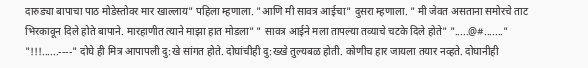दारुड्या बापाचा पाठ मोडेस्तोवर मार खाल्लाय" पहिला म्हणाला. "आणि मी सावत्र आईचा" दुसरा म्हणाला. " मी जेवत असताना समोरचे ताट भिरकावून दिले होते बापाने. मारहाणीत त्याने माझा हात मोडला" " सावत्र आईने मला तापल्या तव्याचे चटके दिले होते" ".....@#......." "!!!......----" दोघे ही मित्र आपापली दु:खे सांगत होते. दोघांचीही दु:ख्खे तुल्यबळ होती. कोणीच हार जायला तयार नव्हते. दोघानीही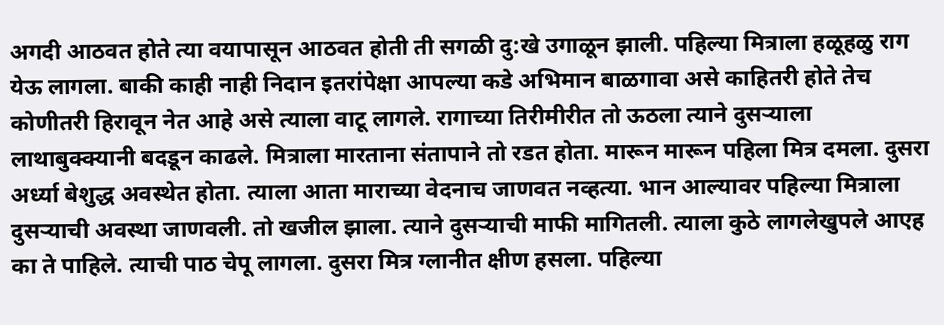अगदी आठवत होते त्या वयापासून आठवत होती ती सगळी दु:खे उगाळून झाली. पहिल्या मित्राला हळूहळु राग येऊ लागला. बाकी काही नाही निदान इतरांपेक्षा आपल्या कडे अभिमान बाळगावा असे काहितरी होते तेच कोणीतरी हिरावून नेत आहे असे त्याला वाटू लागले. रागाच्या तिरीमीरीत तो ऊठला त्याने दुसर्‍याला लाथाबुक्क्यानी बदडून काढले. मित्राला मारताना संतापाने तो रडत होता. मारून मारून पहिला मित्र दमला. दुसरा अर्ध्या बेशुद्ध अवस्थेत होता. त्याला आता माराच्या वेदनाच जाणवत नव्हत्या. भान आल्यावर पहिल्या मित्राला दुसर्‍याची अवस्था जाणवली. तो खजील झाला. त्याने दुसर्‍याची माफी मागितली. त्याला कुठे लागलेखुपले आएह का ते पाहिले. त्याची पाठ चेपू लागला. दुसरा मित्र ग्लानीत क्षीण हसला. पहिल्या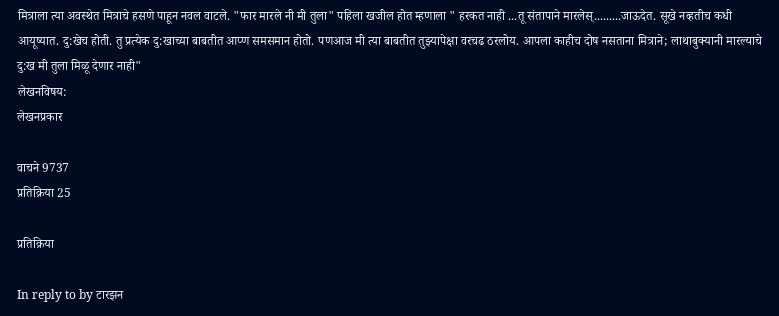मित्राला त्या अवस्थेत मित्राचे हसणे पाहून नवल वाटले. "फार मारले नी मी तुला" पहिला खजील होत म्हणाला " हरकत नाही ...तू संतापाने मारलेस्.........जाऊदेत. सूखे नव्हतीच कधी आयूष्यात. दु:खेच होती. तु प्रत्येक दु:खाच्या बाबतीत आप्ण समसमान होतो. पणआज मी त्या बाबतीत तुझ्यापेक्षा वरचढ ठरलोय. आपला काहीच दोष नसताना मित्राने; लाथाबुक्यानी मारल्याचे दु:ख मी तुला मिळू देणार नाही"
लेखनविषय:
लेखनप्रकार

वाचने 9737
प्रतिक्रिया 25

प्रतिक्रिया

In reply to by टारझन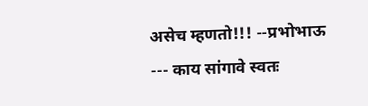असेच म्हणतो!!! --प्रभोभाऊ --- काय सांगावे स्वतः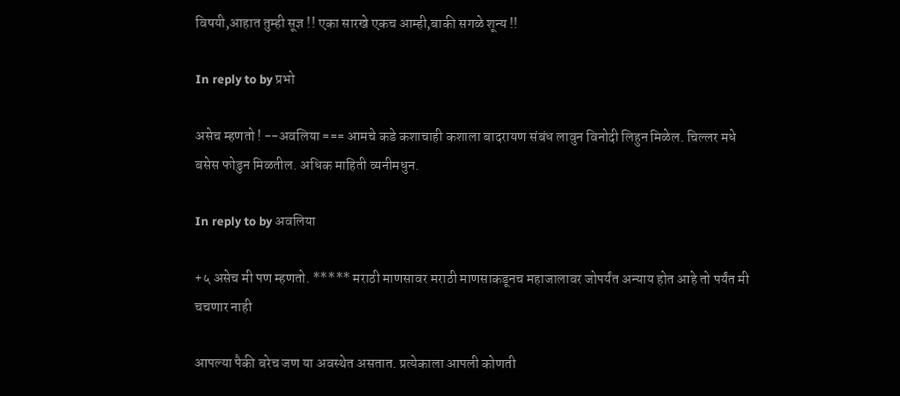विषयी,आहात तुम्ही सूज्ञ !! एका सारखे एकच आम्ही,बाकी सगळे शून्य !!

In reply to by प्रभो

असेच म्हणतो ! --अवलिया === आमचे कडे कशाचाही कशाला बादरायण संबंध लावुन विनोदी लिहुन मिळेल. चिल्लर मधे बसेस फोडुन मिळतील. अधिक माहिती व्यनीमधुन.

In reply to by अवलिया

+५ असेच मी पण म्हणतो. ***** मराठी माणसावर मराठी माणसाकडूनच महाजालावर जोपर्यंत अन्याय होत आहे तो पर्यंत मी चचणार नाही

आपल्या पैकी बरेच जण या अवस्थेत असतात. प्रत्येकाला आपली कोणती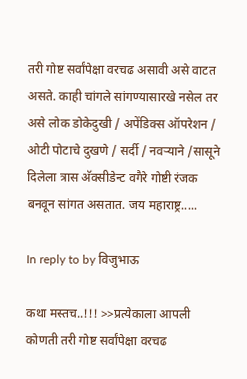तरी गोष्ट सर्वांपेक्षा वरचढ असावी असे वाटत असते. काही चांगले सांगण्यासारखे नसेल तर असे लोक डोकेदुखी / अपेंडिक्स ऑपरेशन / ओटी पोटाचे दुखणे / सर्दी / नवर्‍याने /सासूने दिलेला त्रास अ‍ॅक्सीडेन्ट वगैरे गोष्टी रंजक बनवून सांगत असतात. जय महाराष्ट्र.....

In reply to by विजुभाऊ

कथा मस्तच..!!! >>प्रत्येकाला आपली कोणती तरी गोष्ट सर्वांपेक्षा वरचढ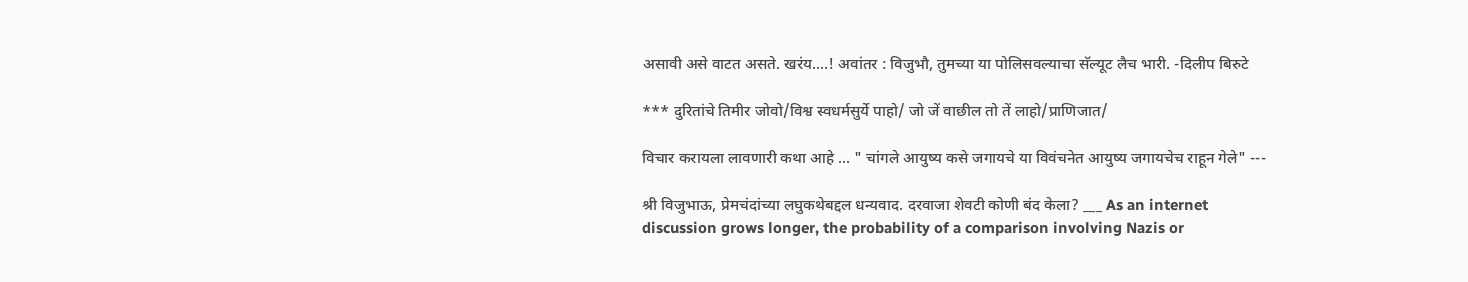असावी असे वाटत असते. खरंय....! अवांतर : विजुभौ, तुमच्या या पोलिसवल्याचा सॅल्यूट लैच भारी. -दिलीप बिरुटे

*** दुरितांचे तिमीर जोवो/विश्व स्वधर्मसुर्ये पाहो/ जो जें वाछील तो तें लाहो/प्राणिजात/

विचार करायला लावणारी कथा आहे ... " चांगले आयुष्य कसे जगायचे या विवंचनेत आयुष्य जगायचेच राहून गेले" ---

श्री विजुभाऊ, प्रेमचंदांच्या लघुकथेबद्दल धन्यवाद. दरवाजा शेवटी कोणी बंद केला? ___ As an internet discussion grows longer, the probability of a comparison involving Nazis or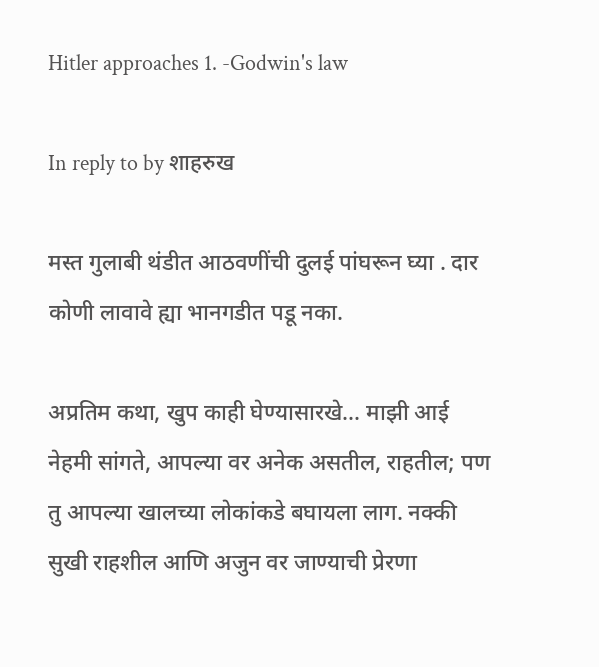Hitler approaches 1. -Godwin's law

In reply to by शाहरुख

मस्त गुलाबी थंडीत आठवणींची दुलई पांघरून घ्या . दार कोणी लावावे ह्या भानगडीत पडू नका.

अप्रतिम कथा, खुप काही घेण्यासारखे... माझी आई नेहमी सांगते, आपल्या वर अनेक असतील, राहतील; पण तु आपल्या खालच्या लोकांकडे बघायला लाग. नक्की सुखी राहशील आणि अजुन वर जाण्याची प्रेरणा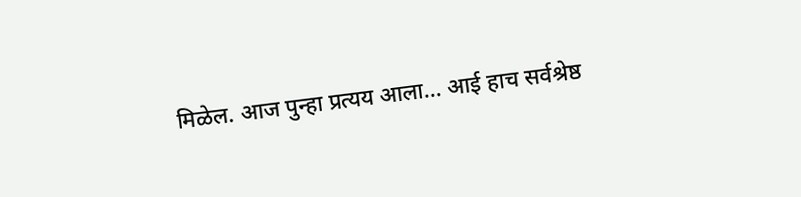मिळेल. आज पुन्हा प्रत्यय आला... आई हाच सर्वश्रेष्ठ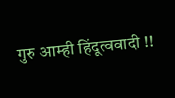गुरु आम्ही हिंदूत्ववादी !!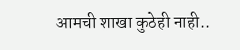आमची शाखा कुठेही नाही..